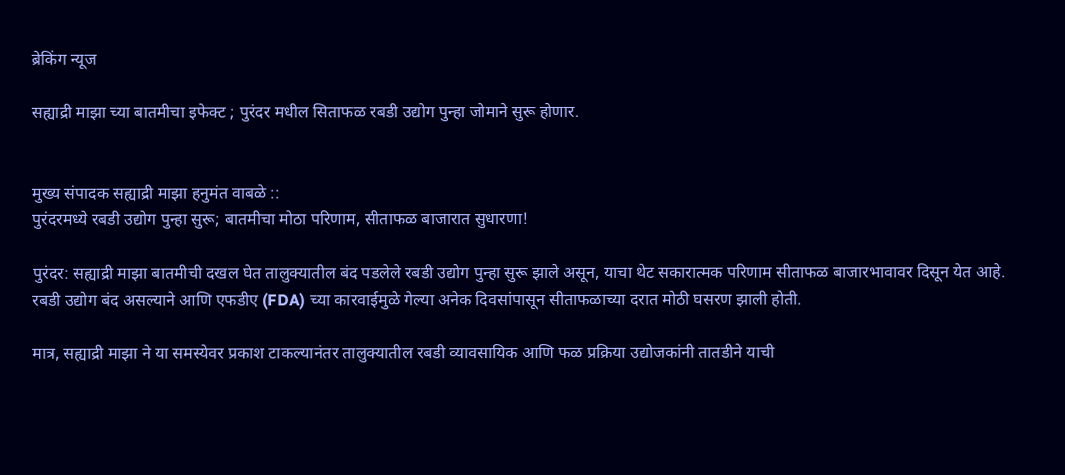ब्रेकिंग न्यूज

सह्याद्री माझा च्या बातमीचा इफेक्ट ; पुरंदर मधील सिताफळ रबडी उद्योग पुन्हा जोमाने सुरू होणार.


मुख्य संपादक सह्याद्री माझा हनुमंत वाबळे ::
पुरंदरमध्ये रबडी उद्योग पुन्हा सुरू; बातमीचा मोठा परिणाम, सीताफळ बाजारात सुधारणा!

पुरंदर: सह्याद्री माझा बातमीची दखल घेत तालुक्यातील बंद पडलेले रबडी उद्योग पुन्हा सुरू झाले असून, याचा थेट सकारात्मक परिणाम सीताफळ बाजारभावावर दिसून येत आहे. रबडी उद्योग बंद असल्याने आणि एफडीए (FDA) च्या कारवाईमुळे गेल्या अनेक दिवसांपासून सीताफळाच्या दरात मोठी घसरण झाली होती.

मात्र, सह्याद्री माझा ने या समस्येवर प्रकाश टाकल्यानंतर तालुक्यातील रबडी व्यावसायिक आणि फळ प्रक्रिया उद्योजकांनी तातडीने याची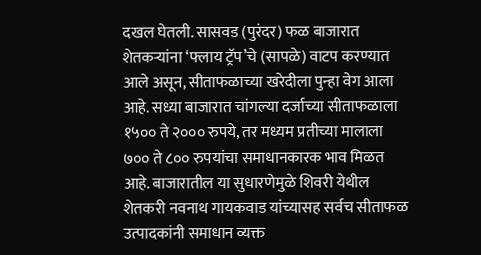दखल घेतली. सासवड (पुरंदर) फळ बाजारात शेतकऱ्यांना ‘फ्लाय ट्रॅप’चे (सापळे) वाटप करण्यात आले असून, सीताफळाच्या खरेदीला पुन्हा वेग आला आहे. सध्या बाजारात चांगल्या दर्जाच्या सीताफळाला १५०० ते २००० रुपये, तर मध्यम प्रतीच्या मालाला ७०० ते ८०० रुपयांचा समाधानकारक भाव मिळत आहे. बाजारातील या सुधारणेमुळे शिवरी येथील शेतकरी नवनाथ गायकवाड यांच्यासह सर्वच सीताफळ उत्पादकांनी समाधान व्यक्त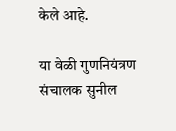केले आहे.

या वेळी गुणनियंत्रण संचालक सुनील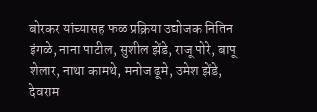बोरकर यांच्यासह फळ प्रक्रिया उद्योजक नितिन इंगळे, नाना पाटील, सुशील झेंडे, राजू पोरे, बापू शेलार, नाथा कामथे, मनोज ढूमे, उमेश झेंडे, देवराम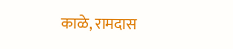काळे, रामदास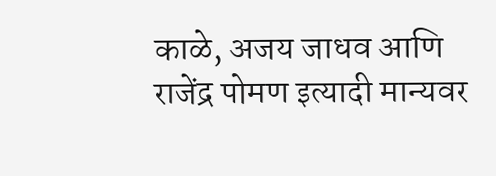काळे, अजय जाधव आणि राजेंद्र पोमण इत्यादी मान्यवर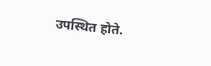उपस्थित होते.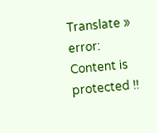Translate »
error: Content is protected !!